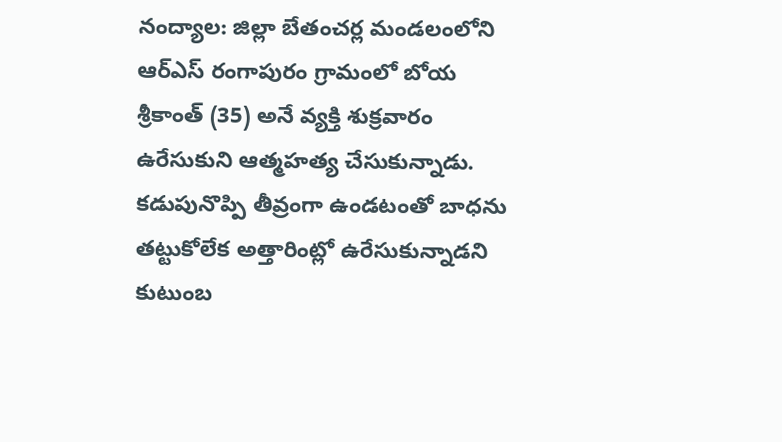నంద్యాల: జిల్లా బేతంచర్ల మండలంలోని ఆర్ఎస్ రంగాపురం గ్రామంలో బోయ శ్రీకాంత్ (35) అనే వ్యక్తి శుక్రవారం ఉరేసుకుని ఆత్మహత్య చేసుకున్నాడు. కడుపునొప్పి తీవ్రంగా ఉండటంతో బాధను తట్టుకోలేక అత్తారింట్లో ఉరేసుకున్నాడని కుటుంబ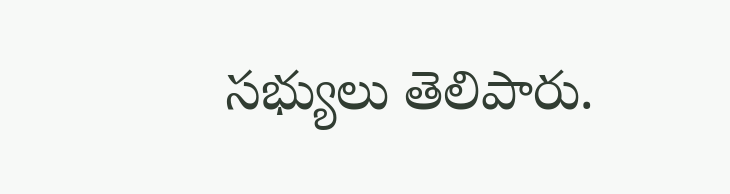సభ్యులు తెలిపారు.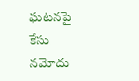ఘటనపై కేసు నమోదు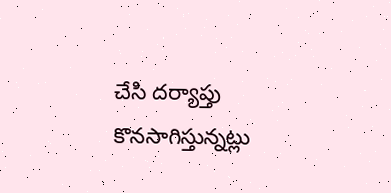చేసి దర్యాప్తు కొనసాగిస్తున్నట్లు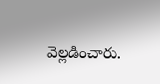వెల్లడించారు.